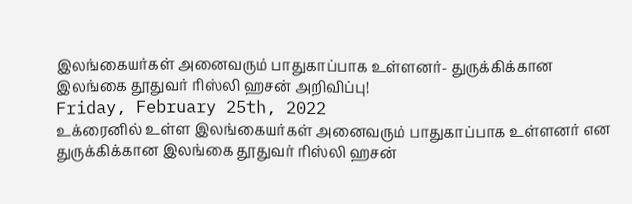இலங்கையர்கள் அனைவரும் பாதுகாப்பாக உள்ளனர்- துருக்கிக்கான இலங்கை தூதுவர் ரிஸ்லி ஹசன் அறிவிப்பு!
Friday, February 25th, 2022
உக்ரைனில் உள்ள இலங்கையர்கள் அனைவரும் பாதுகாப்பாக உள்ளனர் என துருக்கிக்கான இலங்கை தூதுவர் ரிஸ்லி ஹசன்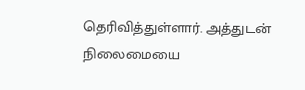தெரிவித்துள்ளார். அத்துடன் நிலைமையை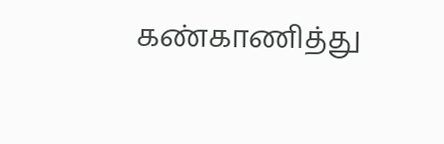கண்காணித்து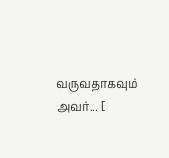வருவதாகவும் அவர்... [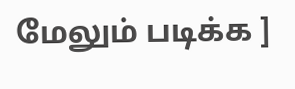மேலும் படிக்க ]